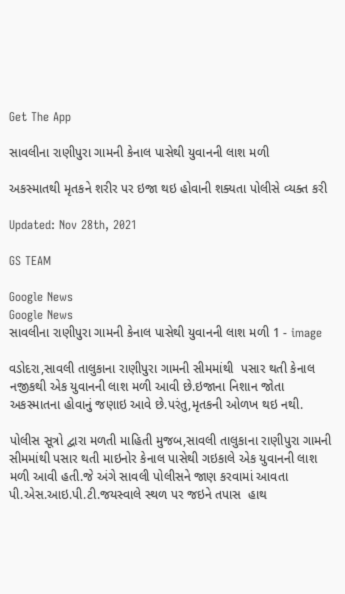Get The App

સાવલીના રાણીપુરા ગામની કેનાલ પાસેથી યુવાનની લાશ મળી

અકસ્માતથી મૃતકને શરીર પર ઇજા થઇ હોવાની શક્યતા પોલીસે વ્યક્ત કરી

Updated: Nov 28th, 2021

GS TEAM

Google News
Google News
સાવલીના રાણીપુરા ગામની કેનાલ પાસેથી યુવાનની લાશ મળી 1 - image

વડોદરા,સાવલી તાલુકાના રાણીપુરા ગામની સીમમાંથી  પસાર થતી કેનાલ નજીકથી એક યુવાનની લાશ મળી આવી છે.ઇજાના નિશાન જોતા અકસ્માતના હોવાનું જણાઇ આવે છે.પરંતુ,મૃતકની ઓળખ થઇ નથી.

પોલીસ સૂત્રો દ્વારા મળતી માહિતી મુજબ,સાવલી તાલુકાના રાણીપુરા ગામની સીમમાંથી પસાર થતી માઇનોર કેનાલ પાસેથી ગઇકાલે એક યુવાનની લાશ મળી આવી હતી.જે અંગે સાવલી પોલીસને જાણ કરવામાં આવતા પી.એસ.આઇ.પી.ટી.જયસ્વાલે સ્થળ પર જઇને તપાસ  હાથ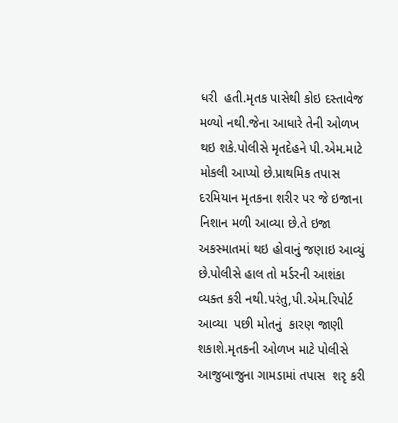ધરી  હતી.મૃતક પાસેથી કોઇ દસ્તાવેજ મળ્યો નથી.જેના આધારે તેની ઓળખ થઇ શકે.પોલીસે મૃતદેહને પી.એમ.માટે મોકલી આપ્યો છે.પ્રાથમિક તપાસ દરમિયાન મૃતકના શરીર પર જે ઇજાના નિશાન મળી આવ્યા છે.તે ઇજા અકસ્માતમાં થઇ હોવાનું જણાઇ આવ્યું છે.પોલીસે હાલ તો મર્ડરની આશંકા વ્યક્ત કરી નથી.પરંતુ,પી.એમ.રિપોર્ટ આવ્યા  પછી મોતનું  કારણ જાણી શકાશે.મૃતકની ઓળખ માટે પોલીસે આજુબાજુના ગામડામાં તપાસ  શરૃ કરી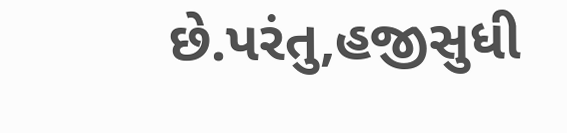છે.પરંતુ,હજીસુધી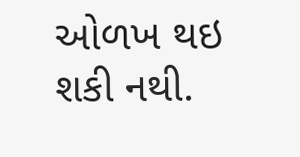ઓળખ થઇ શકી નથી.